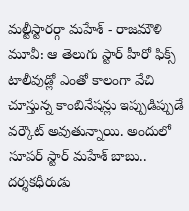మల్టీస్టారర్గా మహేశ్ - రాజమౌళి మూవీ: ఆ తెలుగు స్టార్ హీరో ఫిక్స్
టాలీవుడ్లో ఎంతో కాలంగా వేచి చూస్తున్న కాంబినేషన్లు ఇప్పుడిప్పుడే వర్కౌట్ అవుతున్నాయి. అందులో సూపర్ స్టార్ మహేశ్ బాబు.. దర్శకధీరుడు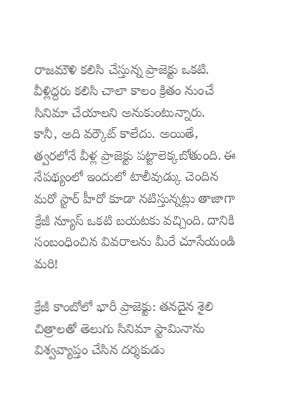రాజమౌళి కలిసి చేస్తున్న ప్రాజెక్టు ఒకటి. వీళ్లిద్దరు కలిసి చాలా కాలం క్రితం నుంచే సినిమా చేయాలని అనుకుంటున్నారు.
కానీ, అది వర్కౌట్ కాలేదు. అయితే, త్వరలోనే వీళ్ల ప్రాజెక్టు పట్టాలెక్కబోతుంది. ఈ నేపథ్యంలో ఇందులో టాలీవుడ్కు చెందిన మరో స్టార్ హీరో కూడా నటిస్తున్నట్లు తాజాగా క్రేజీ న్యూస్ ఒకటి బయటకు వచ్చింది. దానికి సంబంధించిన వివరాలను మీరే చూసేయండి మరి!

క్రేజీ కాంబోలో భారీ ప్రాజెక్టు: తనదైన శైలి చిత్రాలతో తెలుగు సినిమా స్టామినాను విశ్వవ్యాప్తం చేసిన దర్శకుడు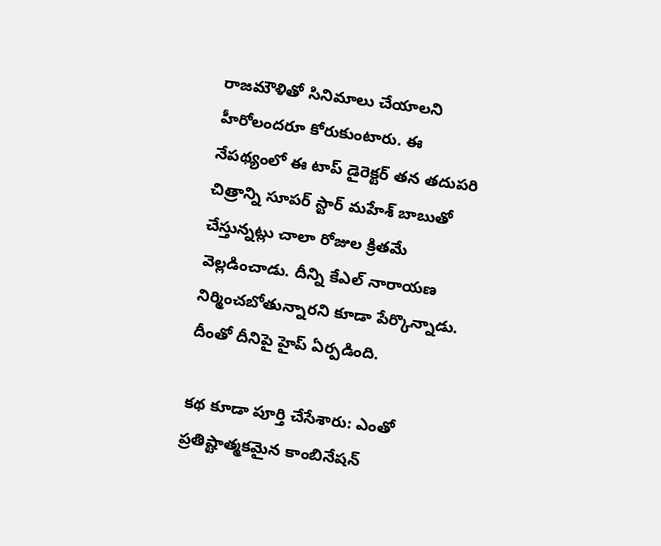రాజమౌళితో సినిమాలు చేయాలని హీరోలందరూ కోరుకుంటారు. ఈ నేపథ్యంలో ఈ టాప్ డైరెక్టర్ తన తదుపరి చిత్రాన్ని సూపర్ స్టార్ మహేశ్ బాబుతో చేస్తున్నట్లు చాలా రోజుల క్రితమే వెల్లడించాడు. దీన్ని కేఎల్ నారాయణ నిర్మించబోతున్నారని కూడా పేర్కొన్నాడు. దీంతో దీనిపై హైప్ ఏర్పడింది.

కథ కూడా పూర్తి చేసేశారు: ఎంతో ప్రతిష్టాత్మకమైన కాంబినేషన్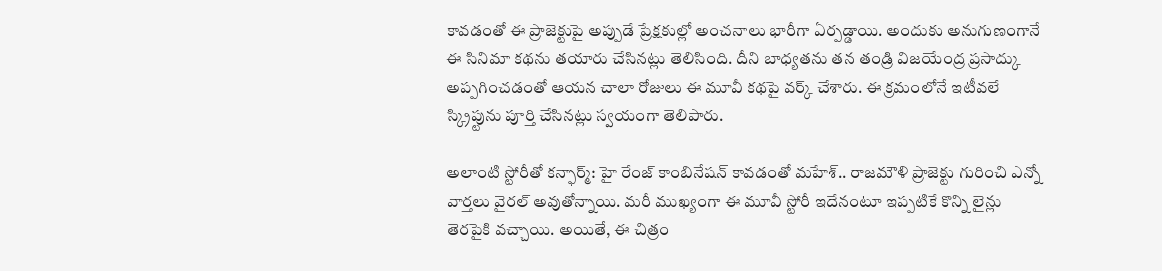కావడంతో ఈ ప్రాజెక్టుపై అప్పుడే ప్రేక్షకుల్లో అంచనాలు భారీగా ఏర్పడ్డాయి. అందుకు అనుగుణంగానే ఈ సినిమా కథను తయారు చేసినట్లు తెలిసింది. దీని బాధ్యతను తన తండ్రి విజయేంద్ర ప్రసాద్కు అప్పగించడంతో ఆయన చాలా రోజులు ఈ మూవీ కథపై వర్క్ చేశారు. ఈ క్రమంలోనే ఇటీవలే స్క్రిప్టును పూర్తి చేసినట్లు స్వయంగా తెలిపారు.

అలాంటి స్టోరీతో కన్ఫార్మ్: హై రేంజ్ కాంబినేషన్ కావడంతో మహేశ్.. రాజమౌళి ప్రాజెక్టు గురించి ఎన్నో వార్తలు వైరల్ అవుతోన్నాయి. మరీ ముఖ్యంగా ఈ మూవీ స్టోరీ ఇదేనంటూ ఇప్పటికే కొన్ని లైన్లు తెరపైకి వచ్చాయి. అయితే, ఈ చిత్రం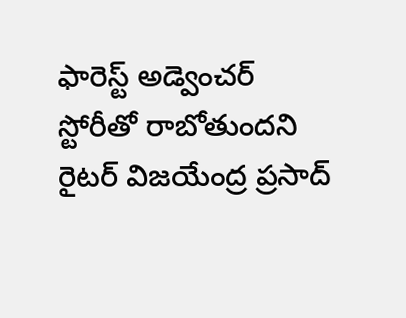ఫారెస్ట్ అడ్వెంచర్ స్టోరీతో రాబోతుందని రైటర్ విజయేంద్ర ప్రసాద్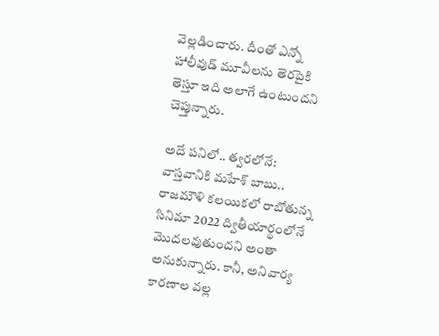వెల్లడించారు. దీంతో ఎన్నో హాలీవుడ్ మూవీలను తెరపైకి తెస్తూ ఇది అలాగే ఉంటుందని చెప్తున్నారు.

అదే పనిలో.. త్వరలోనే: వాస్తవానికి మహేశ్ బాబు.. రాజమౌళి కలయికలో రాబోతున్న సినిమా 2022 ద్వితీయార్థంలోనే మొదలవుతుందని అంతా అనుకున్నారు. కానీ, అనివార్య కారణాల వల్ల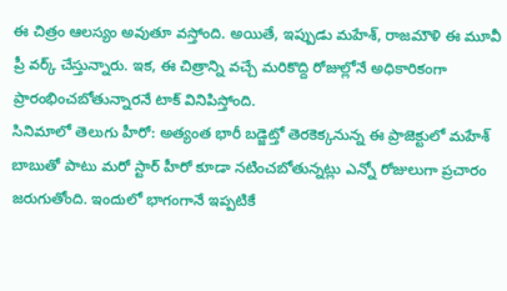ఈ చిత్రం ఆలస్యం అవుతూ వస్తోంది. అయితే, ఇప్పుడు మహేశ్, రాజమౌళి ఈ మూవీ ప్రీ వర్క్ చేస్తున్నారు. ఇక, ఈ చిత్రాన్ని వచ్చే మరికొద్ది రోజుల్లోనే అధికారికంగా ప్రారంభించబోతున్నారనే టాక్ వినిపిస్తోంది.
సినిమాలో తెలుగు హీరో: అత్యంత భారీ బడ్జెట్తో తెరకెక్కనున్న ఈ ప్రాజెక్టులో మహేశ్ బాబుతో పాటు మరో స్టార్ హీరో కూడా నటించబోతున్నట్లు ఎన్నో రోజులుగా ప్రచారం జరుగుతోంది. ఇందులో భాగంగానే ఇప్పటికే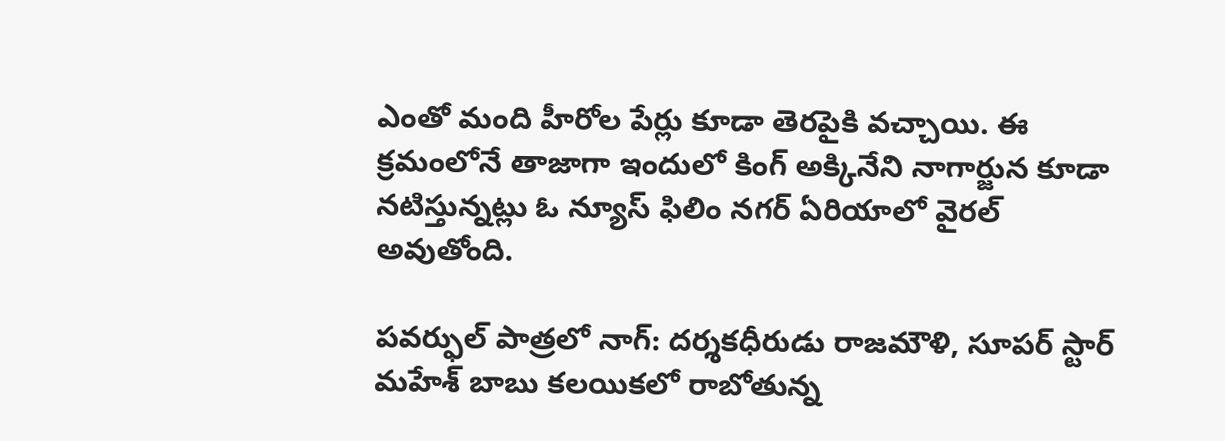ఎంతో మంది హీరోల పేర్లు కూడా తెరపైకి వచ్చాయి. ఈ క్రమంలోనే తాజాగా ఇందులో కింగ్ అక్కినేని నాగార్జున కూడా నటిస్తున్నట్లు ఓ న్యూస్ ఫిలిం నగర్ ఏరియాలో వైరల్ అవుతోంది.

పవర్ఫుల్ పాత్రలో నాగ్: దర్శకధీరుడు రాజమౌళి, సూపర్ స్టార్ మహేశ్ బాబు కలయికలో రాబోతున్న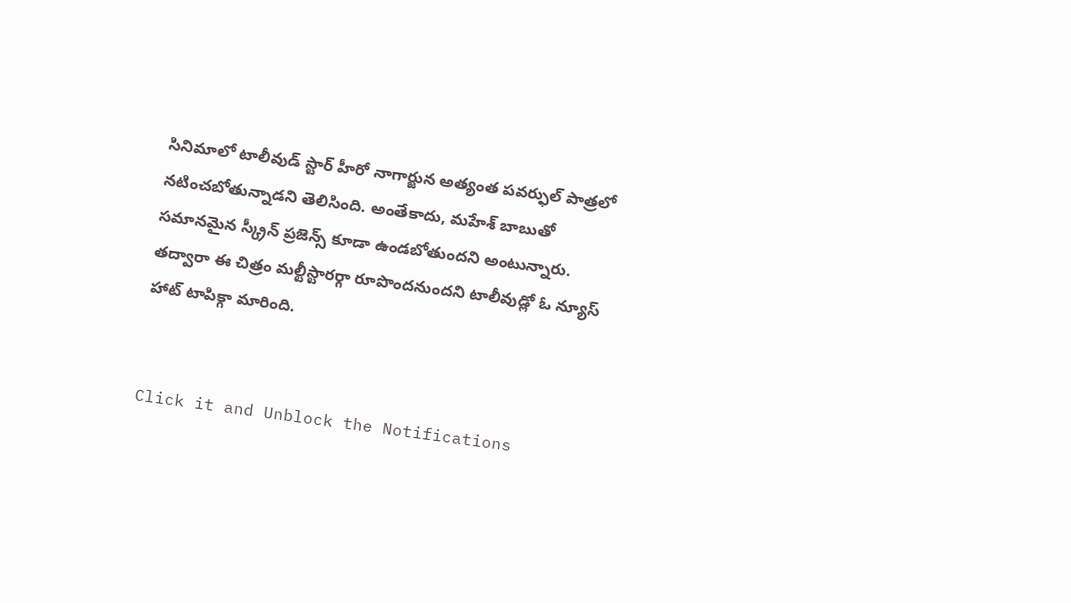సినిమాలో టాలీవుడ్ స్టార్ హీరో నాగార్జున అత్యంత పవర్ఫుల్ పాత్రలో నటించబోతున్నాడని తెలిసింది. అంతేకాదు, మహేశ్ బాబుతో సమానమైన స్క్రీన్ ప్రజెన్స్ కూడా ఉండబోతుందని అంటున్నారు. తద్వారా ఈ చిత్రం మల్టీస్టారర్గా రూపొందనుందని టాలీవుడ్లో ఓ న్యూస్ హాట్ టాపిక్గా మారింది.


Click it and Unblock the Notifications